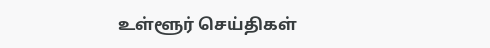உள்ளூர் செய்திகள்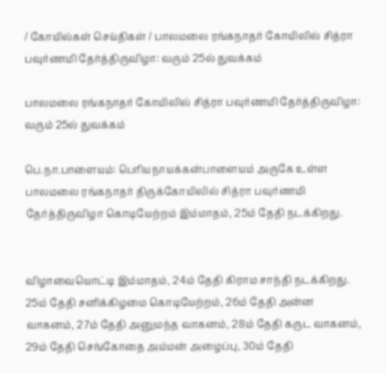/ கோயில்கள் செய்திகள் / பாலமலை ரங்கநாதர் கோயிலில் சித்ரா பவுர்ணமி தேர்த்திருவிழா: வரும் 25ல் துவக்கம்

பாலமலை ரங்கநாதர் கோயிலில் சித்ரா பவுர்ணமி தேர்த்திருவிழா: வரும் 25ல் துவக்கம்

பெ.நா.பாளையம்: பெரியநாயக்கன்பாளையம் அருகே உள்ள பாலமலை ரங்கநாதர் திருக்கோயிலில் சித்ரா பவுர்ணமி தேர்த்திருவிழா கொடியேற்றம் இம்மாதம், 25ம் தேதி நடக்கிறது.


விழாவையொட்டி இம்மாதம், 24ம் தேதி கிராம சாந்தி நடக்கிறது. 25ம் தேதி சனிக்கிழமை கொடியேற்றம், 26ம் தேதி அன்ன வாகனம், 27ம் தேதி அனுமந்த வாகனம், 28ம் தேதி கருட வாகனம், 29ம் தேதி செங்கோதை அம்மன் அழைப்பு, 30ம் தேதி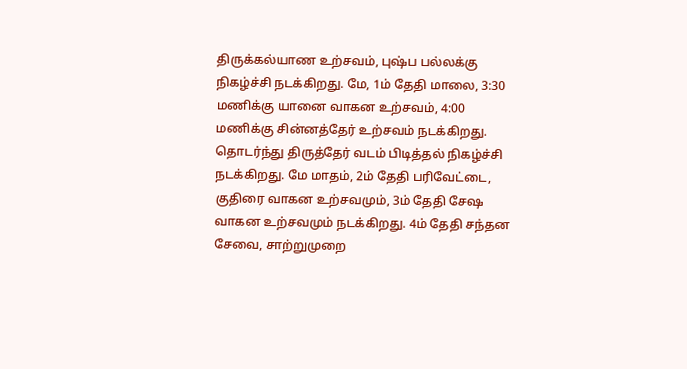திருக்கல்யாண உற்சவம், புஷ்ப பல்லக்கு நிகழ்ச்சி நடக்கிறது. மே, 1ம் தேதி மாலை, 3:30 மணிக்கு யானை வாகன உற்சவம், 4:00 மணிக்கு சின்னத்தேர் உற்சவம் நடக்கிறது. தொடர்ந்து திருத்தேர் வடம் பிடித்தல் நிகழ்ச்சி நடக்கிறது. மே மாதம், 2ம் தேதி பரிவேட்டை, குதிரை வாகன உற்சவமும், 3ம் தேதி சேஷ வாகன உற்சவமும் நடக்கிறது. 4ம் தேதி சந்தன சேவை, சாற்றுமுறை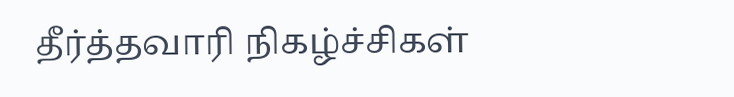தீர்த்தவாரி நிகழ்ச்சிகள்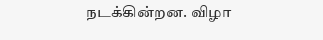நடக்கின்றன. விழா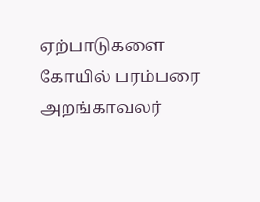ஏற்பாடுகளை கோயில் பரம்பரை அறங்காவலர்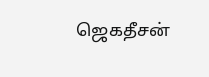ஜெகதீசன்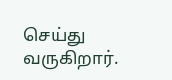செய்து வருகிறார்.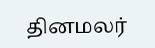தினமலர்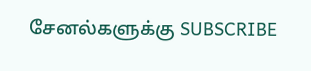சேனல்களுக்கு SUBSCRIBE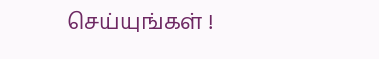செய்யுங்கள் !